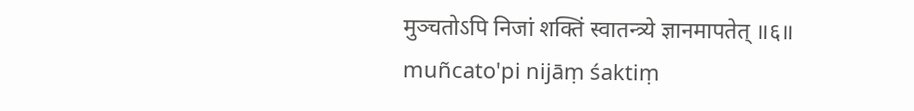मुञ्चतोऽपि निजां शक्तिं स्वातन्त्र्ये ज्ञानमापतेत् ॥६॥
muñcato'pi nijāṃ śaktiṃ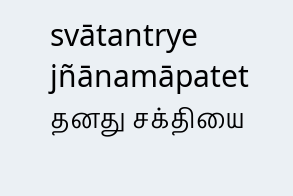svātantrye jñānamāpatet
தனது சக்தியை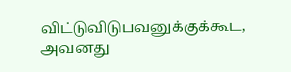விட்டுவிடுபவனுக்குக்கூட, அவனது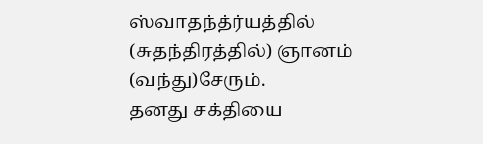ஸ்வாதந்த்ர்யத்தில் (சுதந்திரத்தில்) ஞானம் (வந்து)சேரும்.
தனது சக்தியை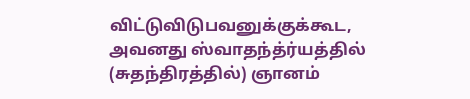விட்டுவிடுபவனுக்குக்கூட, அவனது ஸ்வாதந்த்ர்யத்தில் (சுதந்திரத்தில்) ஞானம்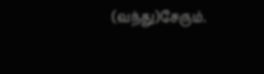(வந்து)சேரும்.